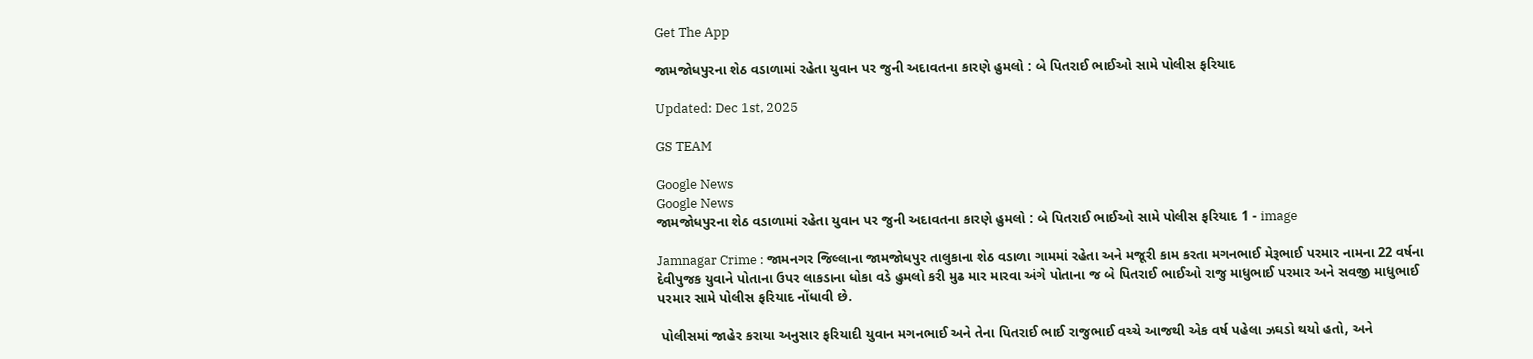Get The App

જામજોધપુરના શેઠ વડાળામાં રહેતા યુવાન પર જુની અદાવતના કારણે હુમલો : બે પિતરાઈ ભાઈઓ સામે પોલીસ ફરિયાદ

Updated: Dec 1st, 2025

GS TEAM

Google News
Google News
જામજોધપુરના શેઠ વડાળામાં રહેતા યુવાન પર જુની અદાવતના કારણે હુમલો : બે પિતરાઈ ભાઈઓ સામે પોલીસ ફરિયાદ 1 - image

Jamnagar Crime : જામનગર જિલ્લાના જામજોધપુર તાલુકાના શેઠ વડાળા ગામમાં રહેતા અને મજૂરી કામ કરતા મગનભાઈ મેરૂભાઈ પરમાર નામના 22 વર્ષના દેવીપુજક યુવાને પોતાના ઉપર લાકડાના ધોકા વડે હુમલો કરી મુઢ માર મારવા અંગે પોતાના જ બે પિતરાઈ ભાઈઓ રાજુ માધુભાઈ પરમાર અને સવજી માધુભાઈ પરમાર સામે પોલીસ ફરિયાદ નોંધાવી છે.

 પોલીસમાં જાહેર કરાયા અનુસાર ફરિયાદી યુવાન મગનભાઈ અને તેના પિતરાઈ ભાઈ રાજુભાઈ વચ્ચે આજથી એક વર્ષ પહેલા ઝઘડો થયો હતો, અને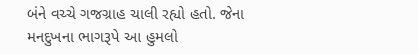બંને વચ્ચે ગજગ્રાહ ચાલી રહ્યો હતો. જેના મનદુખના ભાગરૂપે આ હુમલો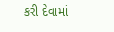કરી દેવામાં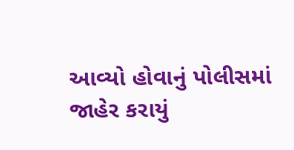આવ્યો હોવાનું પોલીસમાં જાહેર કરાયું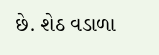છે. શેઠ વડાળા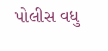પોલીસ વધુ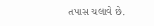તપાસ ચલાવે છે.